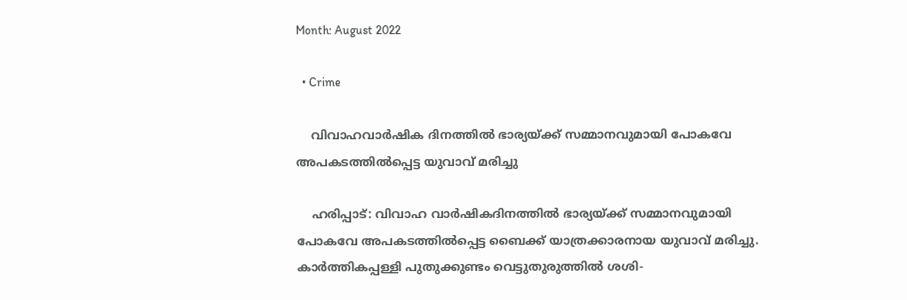Month: August 2022

  • Crime

    വിവാഹവാര്‍ഷിക ദിനത്തില്‍ ഭാര്യയ്ക്ക് സമ്മാനവുമായി പോകവേ അപകടത്തില്‍പ്പെട്ട യുവാവ് മരിച്ചു

    ഹരിപ്പാട്: വിവാഹ വാര്‍ഷികദിനത്തില്‍ ഭാര്യയ്ക്ക് സമ്മാനവുമായി പോകവേ അപകടത്തില്‍പ്പെട്ട ബൈക്ക് യാത്രക്കാരനായ യുവാവ് മരിച്ചു. കാര്‍ത്തികപ്പള്ളി പുതുക്കുണ്ടം വെട്ടുതുരുത്തില്‍ ശശി-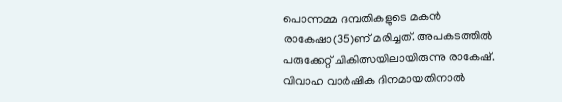പൊന്നമ്മ ദമ്പതികളുടെ മകന്‍ രാകേഷാ(35)ണ് മരിച്ചത്. അപകടത്തില്‍ പരുക്കേറ്റ് ചികിത്സയിലായിരുന്നു രാകേഷ്. വിവാഹ വാര്‍ഷിക ദിനമായതിനാല്‍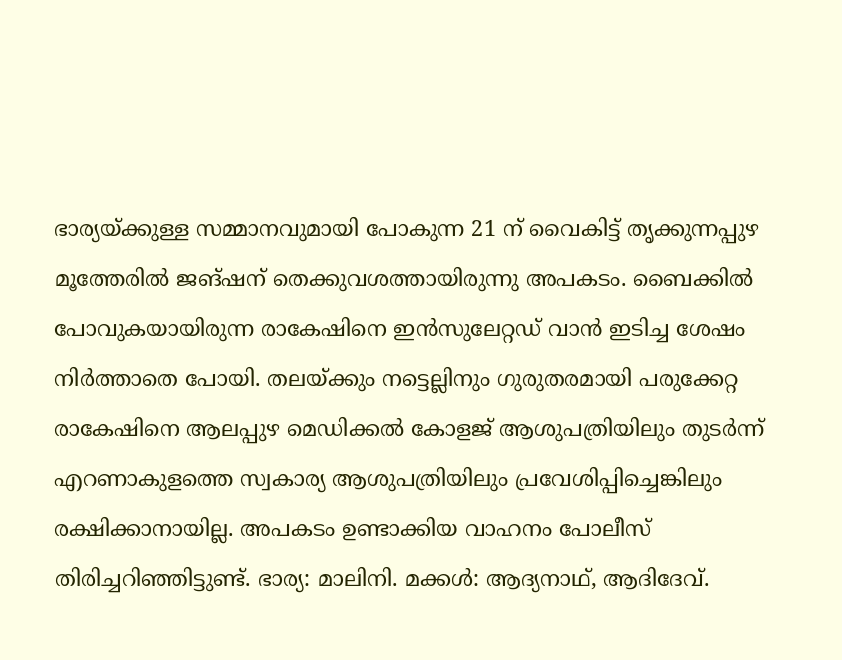ഭാര്യയ്ക്കുള്ള സമ്മാനവുമായി പോകുന്ന 21 ന് വൈകിട്ട് തൃക്കുന്നപ്പുഴ മൂത്തേരില്‍ ജങ്ഷന് തെക്കുവശത്തായിരുന്നു അപകടം. ബൈക്കില്‍ പോവുകയായിരുന്ന രാകേഷിനെ ഇന്‍സുലേറ്റഡ് വാന്‍ ഇടിച്ച ശേഷം നിര്‍ത്താതെ പോയി. തലയ്ക്കും നട്ടെല്ലിനും ഗുരുതരമായി പരുക്കേറ്റ രാകേഷിനെ ആലപ്പുഴ മെഡിക്കല്‍ കോളജ് ആശുപത്രിയിലും തുടര്‍ന്ന് എറണാകുളത്തെ സ്വകാര്യ ആശുപത്രിയിലും പ്രവേശിപ്പിച്ചെങ്കിലും രക്ഷിക്കാനായില്ല. അപകടം ഉണ്ടാക്കിയ വാഹനം പോലീസ് തിരിച്ചറിഞ്ഞിട്ടുണ്ട്. ഭാര്യ: മാലിനി. മക്കള്‍: ആദ്യനാഥ്, ആദിദേവ്.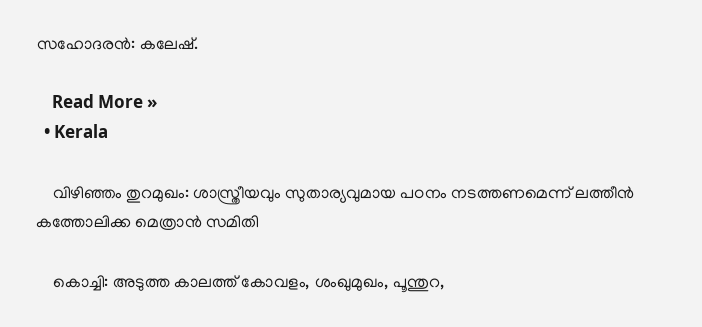സഹോദരന്‍: കലേഷ്.

    Read More »
  • Kerala

    വിഴിഞ്ഞം തുറമുഖം: ശാസ്ത്രീയവും സുതാര്യവുമായ പഠനം നടത്തണമെന്ന് ലത്തീന്‍ കത്തോലിക്ക മെത്രാന്‍ സമിതി

    കൊച്ചി: അടുത്ത കാലത്ത് കോവളം, ശംഖുമുഖം, പൂന്തുറ,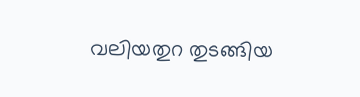വലിയതുറ തുടങ്ങിയ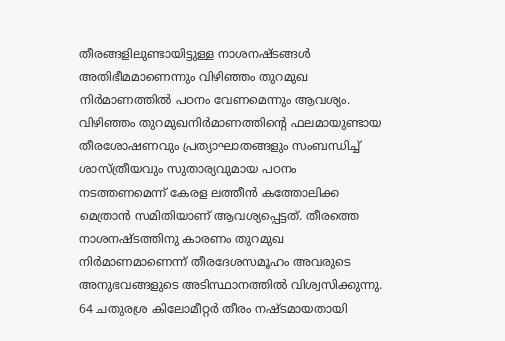തീരങ്ങളിലുണ്ടായിട്ടുള്ള നാശനഷ്ടങ്ങള്‍ അതിഭീമമാണെന്നും വിഴിഞ്ഞം തുറമുഖ നിര്‍മാണത്തില്‍ പഠനം വേണമെന്നും ആവശ്യം. വിഴിഞ്ഞം തുറമുഖനിര്‍മാണത്തിന്റെ ഫലമായുണ്ടായ തീരശോഷണവും പ്രത്യാഘാതങ്ങളും സംബന്ധിച്ച് ശാസ്ത്രീയവും സുതാര്യവുമായ പഠനം നടത്തണമെന്ന് കേരള ലത്തീന്‍ കത്തോലിക്ക മെത്രാന്‍ സമിതിയാണ് ആവശ്യപ്പെട്ടത്. തീരത്തെ നാശനഷ്ടത്തിനു കാരണം തുറമുഖ നിര്‍മാണമാണെന്ന് തീരദേശസമൂഹം അവരുടെ അനുഭവങ്ങളുടെ അടിസ്ഥാനത്തില്‍ വിശ്വസിക്കുന്നു. 64 ചതുരശ്ര കിലോമീറ്റര്‍ തീരം നഷ്ടമായതായി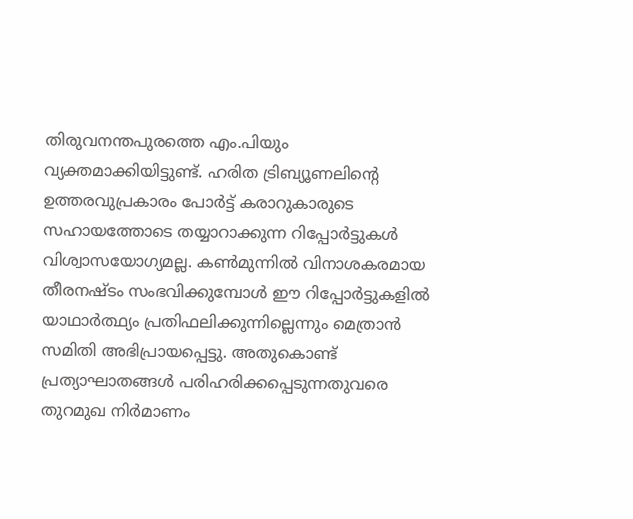തിരുവനന്തപുരത്തെ എം.പിയും വ്യക്തമാക്കിയിട്ടുണ്ട്. ഹരിത ട്രിബ്യൂണലിന്റെ ഉത്തരവുപ്രകാരം പോര്‍ട്ട് കരാറുകാരുടെ സഹായത്തോടെ തയ്യാറാക്കുന്ന റിപ്പോര്‍ട്ടുകള്‍ വിശ്വാസയോഗ്യമല്ല. കണ്‍മുന്നില്‍ വിനാശകരമായ തീരനഷ്ടം സംഭവിക്കുമ്പോള്‍ ഈ റിപ്പോര്‍ട്ടുകളില്‍ യാഥാര്‍ത്ഥ്യം പ്രതിഫലിക്കുന്നില്ലെന്നും മെത്രാന്‍ സമിതി അഭിപ്രായപ്പെട്ടു. അതുകൊണ്ട് പ്രത്യാഘാതങ്ങള്‍ പരിഹരിക്കപ്പെടുന്നതുവരെ തുറമുഖ നിര്‍മാണം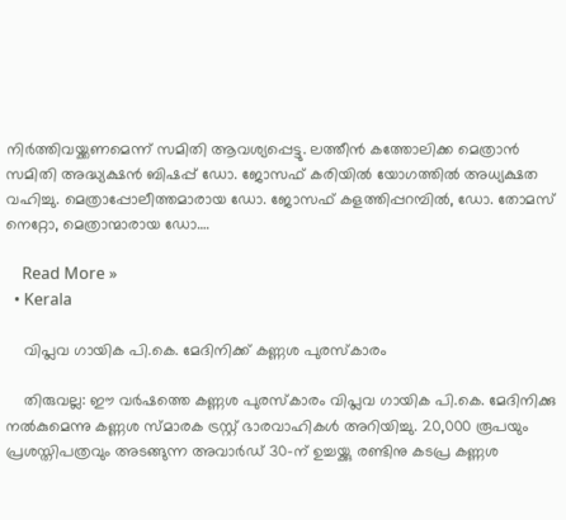നിര്‍ത്തിവയ്ക്കണമെന്ന് സമിതി ആവശ്യപ്പെട്ടു. ലത്തീന്‍ കത്തോലിക്ക മെത്രാന്‍ സമിതി അദ്ധ്യക്ഷന്‍ ബിഷപ്പ് ഡോ. ജോസഫ് കരിയില്‍ യോഗത്തില്‍ അധ്യക്ഷത വഹിച്ചു. മെത്രാപ്പോലീത്തമാരായ ഡോ. ജോസഫ് കളത്തിപ്പറമ്പില്‍, ഡോ. തോമസ് നെറ്റോ, മെത്രാന്മാരായ ഡോ.…

    Read More »
  • Kerala

    വിപ്ലവ ഗായിക പി.കെ. മേദിനിക്ക് കണ്ണശ പുരസ്‌കാരം

    തിരുവല്ല: ഈ വര്‍ഷത്തെ കണ്ണശ പുരസ്‌കാരം വിപ്ലവ ഗായിക പി.കെ. മേദിനിക്കു നല്‍കുമെന്നു കണ്ണശ സ്മാരക ട്രസ്റ്റ് ഭാരവാഹികള്‍ അറിയിച്ചു. 20,000 രൂപയും പ്രശസ്തിപത്രവും അടങ്ങുന്ന അവാര്‍ഡ് 30-ന് ഉച്ചയ്ക്കു രണ്ടിനു കടപ്ര കണ്ണശ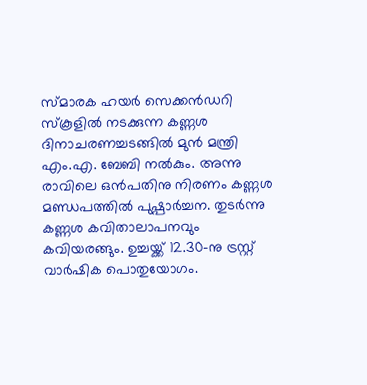സ്മാരക ഹയര്‍ സെക്കന്‍ഡറി സ്‌കൂളില്‍ നടക്കുന്ന കണ്ണശ ദിനാചരണച്ചടങ്ങില്‍ മുന്‍ മന്ത്രി എം.എ. ബേബി നല്‍കും. അന്നു രാവിലെ ഒന്‍പതിനു നിരണം കണ്ണശ മണ്ഡപത്തില്‍ പുഷ്പാര്‍ച്ചന. തുടര്‍ന്നു കണ്ണശ കവിതാലാപനവും കവിയരങ്ങും. ഉച്ചയ്ക്ക് 12.30-നു ട്രസ്റ്റ് വാര്‍ഷിക പൊതുയോഗം.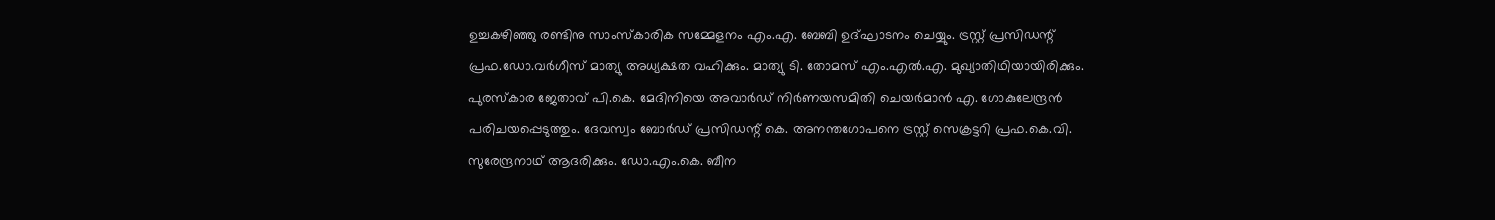ഉച്ചകഴിഞ്ഞു രണ്ടിനു സാംസ്‌കാരിക സമ്മേളനം എം.എ. ബേബി ഉദ്ഘാടനം ചെയ്യും. ട്രസ്റ്റ് പ്രസിഡന്റ് പ്രഫ.ഡോ.വര്‍ഗീസ് മാത്യു അധ്യക്ഷത വഹിക്കും. മാത്യു ടി. തോമസ് എം.എല്‍.എ. മുഖ്യാതിഥിയായിരിക്കും. പുരസ്‌കാര ജേതാവ് പി.കെ. മേദിനിയെ അവാര്‍ഡ് നിര്‍ണയസമിതി ചെയര്‍മാന്‍ എ. ഗോകുലേന്ദ്രന്‍ പരിചയപ്പെടുത്തും. ദേവസ്വം ബോര്‍ഡ് പ്രസിഡന്റ് കെ. അനന്തഗോപനെ ട്രസ്റ്റ് സെക്രട്ടറി പ്രഫ.കെ.വി. സുരേന്ദ്രനാഥ് ആദരിക്കും. ഡോ.എം.കെ. ബീന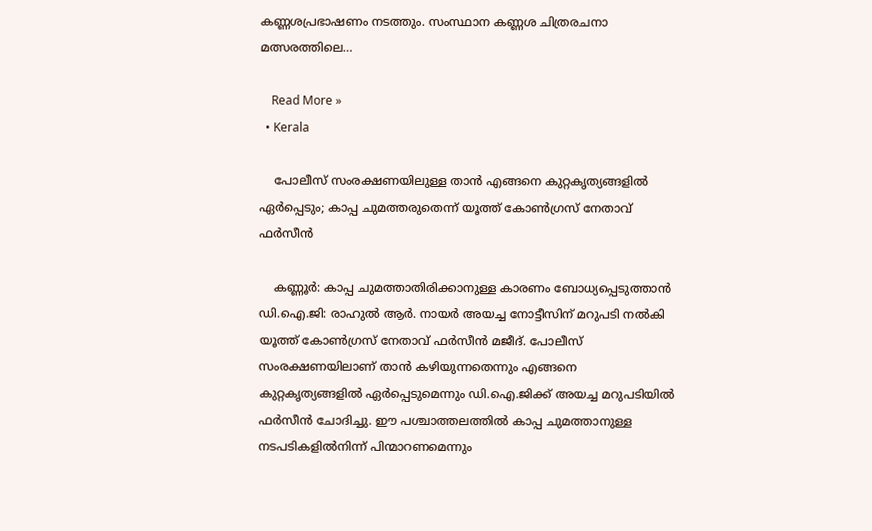കണ്ണശപ്രഭാഷണം നടത്തും. സംസ്ഥാന കണ്ണശ ചിത്രരചനാ മത്സരത്തിലെ…

    Read More »
  • Kerala

    പോലീസ് സംരക്ഷണയിലുള്ള താന്‍ എങ്ങനെ കുറ്റകൃത്യങ്ങളില്‍ ഏര്‍പ്പെടും; കാപ്പ ചുമത്തരുതെന്ന് യൂത്ത് കോണ്‍ഗ്രസ് നേതാവ് ഫര്‍സീന്‍

    കണ്ണൂര്‍: കാപ്പ ചുമത്താതിരിക്കാനുള്ള കാരണം ബോധ്യപ്പെടുത്താന്‍ ഡി.ഐ.ജി: രാഹുല്‍ ആര്‍. നായര്‍ അയച്ച നോട്ടീസിന് മറുപടി നല്‍കി യൂത്ത് കോണ്‍ഗ്രസ് നേതാവ് ഫര്‍സീന്‍ മജീദ്. പോലീസ് സംരക്ഷണയിലാണ് താന്‍ കഴിയുന്നതെന്നും എങ്ങനെ കുറ്റകൃത്യങ്ങളില്‍ ഏര്‍പ്പെടുമെന്നും ഡി.ഐ.ജിക്ക് അയച്ച മറുപടിയില്‍ ഫര്‍സീന്‍ ചോദിച്ചു. ഈ പശ്ചാത്തലത്തില്‍ കാപ്പ ചുമത്താനുള്ള നടപടികളില്‍നിന്ന് പിന്മാറണമെന്നും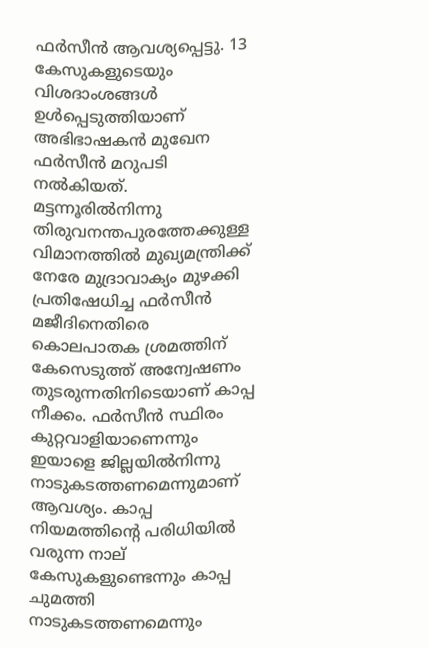ഫര്‍സീന്‍ ആവശ്യപ്പെട്ടു. 13 കേസുകളുടെയും വിശദാംശങ്ങള്‍ ഉള്‍പ്പെടുത്തിയാണ് അഭിഭാഷകന്‍ മുഖേന ഫര്‍സീന്‍ മറുപടി നല്‍കിയത്. മട്ടന്നൂരില്‍നിന്നു തിരുവനന്തപുരത്തേക്കുള്ള വിമാനത്തില്‍ മുഖ്യമന്ത്രിക്ക് നേരേ മുദ്രാവാക്യം മുഴക്കി പ്രതിഷേധിച്ച ഫര്‍സീന്‍ മജീദിനെതിരെ കൊലപാതക ശ്രമത്തിന് കേസെടുത്ത് അന്വേഷണം തുടരുന്നതിനിടെയാണ് കാപ്പ നീക്കം. ഫര്‍സീന്‍ സ്ഥിരം കുറ്റവാളിയാണെന്നും ഇയാളെ ജില്ലയില്‍നിന്നു നാടുകടത്തണമെന്നുമാണ് ആവശ്യം. കാപ്പ നിയമത്തിന്റെ പരിധിയില്‍ വരുന്ന നാല് കേസുകളുണ്ടെന്നും കാപ്പ ചുമത്തി നാടുകടത്തണമെന്നും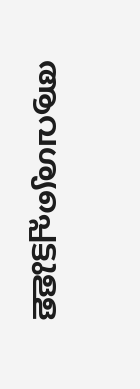ആവശ്യപ്പെട്ടുള്ള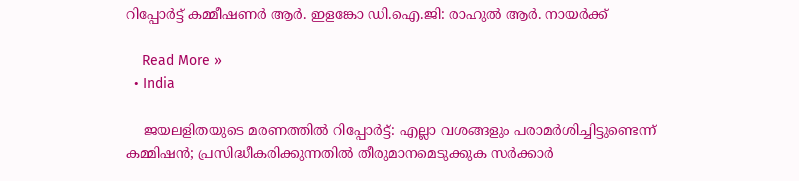റിപ്പോര്‍ട്ട് കമ്മീഷണര്‍ ആര്‍. ഇളങ്കോ ഡി.ഐ.ജി: രാഹുല്‍ ആര്‍. നായര്‍ക്ക്

    Read More »
  • India

    ജയലളിതയുടെ മരണത്തില്‍ റിപ്പോര്‍ട്ട്: എല്ലാ വശങ്ങളും പരാമര്‍ശിച്ചിട്ടുണ്ടെന്ന് കമ്മിഷന്‍; പ്രസിദ്ധീകരിക്കുന്നതില്‍ തീരുമാനമെടുക്കുക സര്‍ക്കാര്‍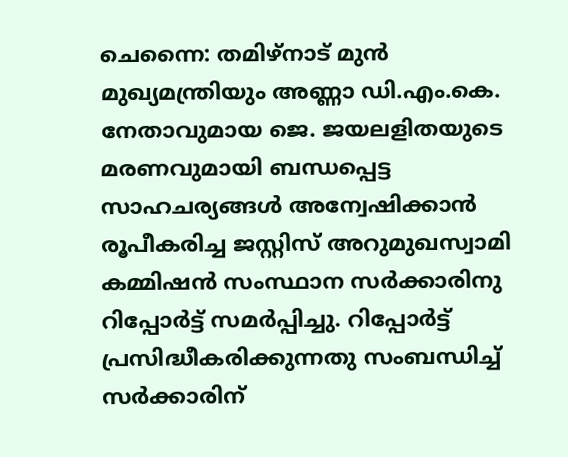ചെന്നൈ: തമിഴ്നാട് മുന്‍ മുഖ്യമന്ത്രിയും അണ്ണാ ഡി.എം.കെ. നേതാവുമായ ജെ. ജയലളിതയുടെ മരണവുമായി ബന്ധപ്പെട്ട സാഹചര്യങ്ങള്‍ അന്വേഷിക്കാന്‍ രൂപീകരിച്ച ജസ്റ്റിസ് അറുമുഖസ്വാമി കമ്മിഷന്‍ സംസ്ഥാന സര്‍ക്കാരിനു റിപ്പോര്‍ട്ട് സമര്‍പ്പിച്ചു. റിപ്പോര്‍ട്ട് പ്രസിദ്ധീകരിക്കുന്നതു സംബന്ധിച്ച് സര്‍ക്കാരിന്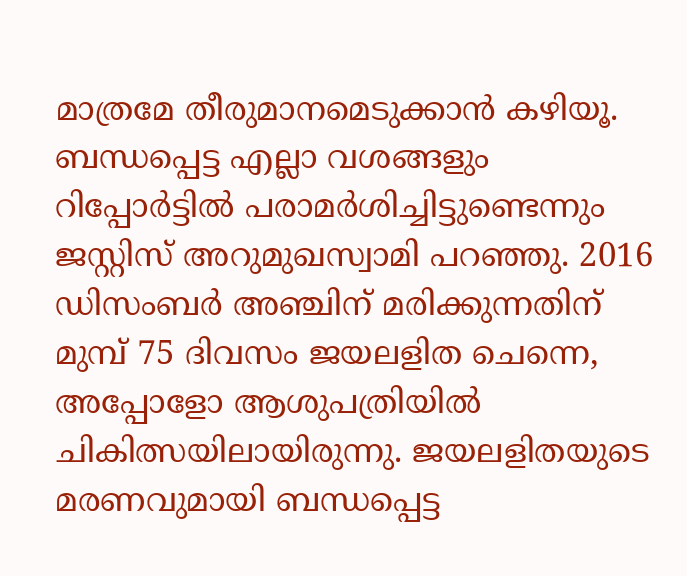മാത്രമേ തീരുമാനമെടുക്കാന്‍ കഴിയൂ. ബന്ധപ്പെട്ട എല്ലാ വശങ്ങളും റിപ്പോര്‍ട്ടില്‍ പരാമര്‍ശിച്ചിട്ടുണ്ടെന്നും ജസ്റ്റിസ് അറുമുഖസ്വാമി പറഞ്ഞു. 2016 ഡിസംബര്‍ അഞ്ചിന് മരിക്കുന്നതിന് മുമ്പ് 75 ദിവസം ജയലളിത ചെന്നെ, അപ്പോളോ ആശുപത്രിയില്‍ ചികിത്സയിലായിരുന്നു. ജയലളിതയുടെ മരണവുമായി ബന്ധപ്പെട്ട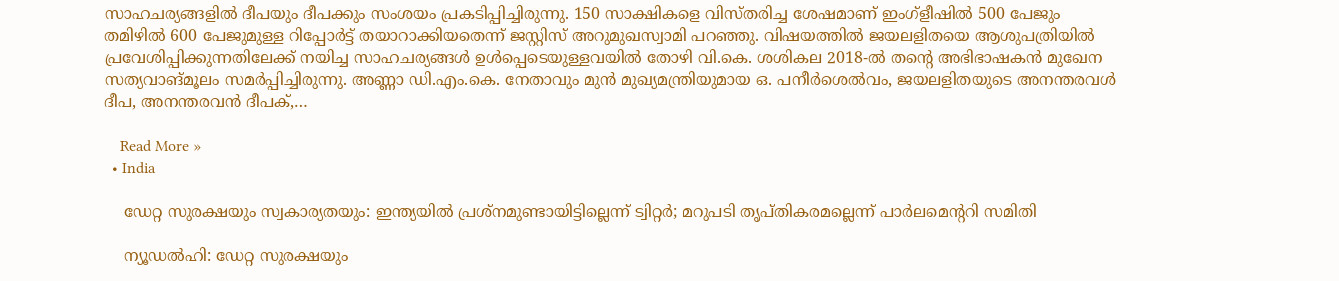സാഹചര്യങ്ങളില്‍ ദീപയും ദീപക്കും സംശയം പ്രകടിപ്പിച്ചിരുന്നു. 150 സാക്ഷികളെ വിസ്തരിച്ച ശേഷമാണ് ഇംഗ്‌ളീഷില്‍ 500 പേജും തമിഴില്‍ 600 പേജുമുള്ള റിപ്പോര്‍ട്ട് തയാറാക്കിയതെന്ന് ജസ്റ്റിസ് അറുമുഖസ്വാമി പറഞ്ഞു. വിഷയത്തില്‍ ജയലളിതയെ ആശുപത്രിയില്‍ പ്രവേശിപ്പിക്കുന്നതിലേക്ക് നയിച്ച സാഹചര്യങ്ങള്‍ ഉള്‍പ്പെടെയുള്ളവയില്‍ തോഴി വി.കെ. ശശികല 2018-ല്‍ തന്റെ അഭിഭാഷകന്‍ മുഖേന സത്യവാങ്മൂലം സമര്‍പ്പിച്ചിരുന്നു. അണ്ണാ ഡി.എം.കെ. നേതാവും മുന്‍ മുഖ്യമന്ത്രിയുമായ ഒ. പനീര്‍ശെല്‍വം, ജയലളിതയുടെ അനന്തരവള്‍ ദീപ, അനന്തരവന്‍ ദീപക്,…

    Read More »
  • India

    ഡേറ്റ സുരക്ഷയും സ്വകാര്യതയും: ഇന്ത്യയില്‍ പ്രശ്‌നമുണ്ടായിട്ടില്ലെന്ന് ട്വിറ്റര്‍; മറുപടി തൃപ്തികരമല്ലെന്ന് പാര്‍ലമെന്ററി സമിതി

    ന്യൂഡല്‍ഹി: ഡേറ്റ സുരക്ഷയും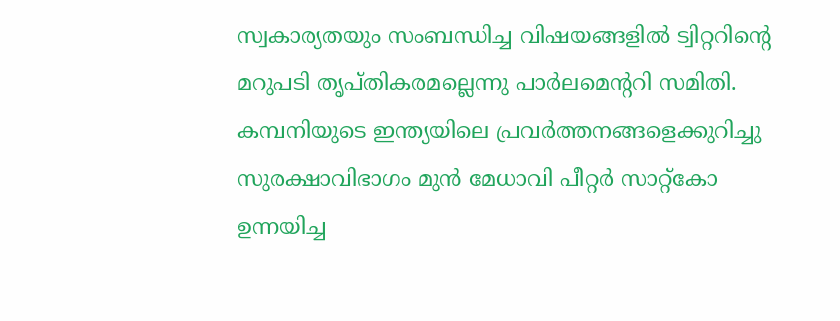സ്വകാര്യതയും സംബന്ധിച്ച വിഷയങ്ങളില്‍ ട്വിറ്ററിന്റെ മറുപടി തൃപ്തികരമല്ലെന്നു പാര്‍ലമെന്ററി സമിതി. കമ്പനിയുടെ ഇന്ത്യയിലെ പ്രവര്‍ത്തനങ്ങളെക്കുറിച്ചു സുരക്ഷാവിഭാഗം മുന്‍ മേധാവി പീറ്റര്‍ സാറ്റ്‌കോ ഉന്നയിച്ച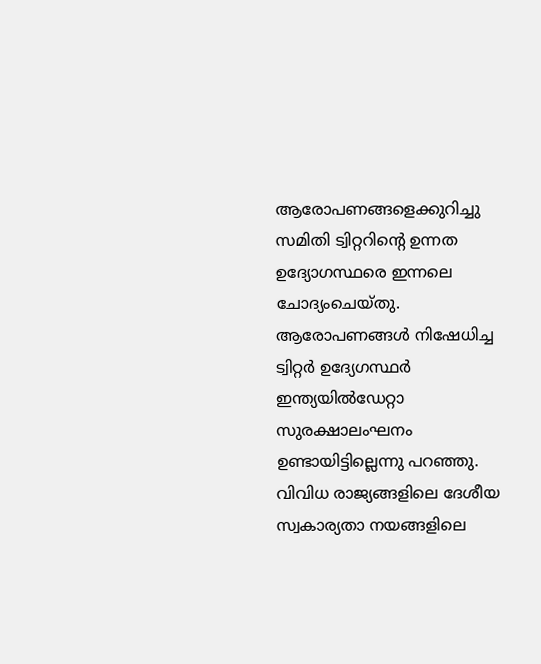ആരോപണങ്ങളെക്കുറിച്ചു സമിതി ട്വിറ്ററിന്റെ ഉന്നത ഉദ്യോഗസ്ഥരെ ഇന്നലെ ചോദ്യംചെയ്തു. ആരോപണങ്ങള്‍ നിഷേധിച്ച ട്വിറ്റര്‍ ഉദ്യേഗസ്ഥര്‍ ഇന്ത്യയില്‍ഡേറ്റാ സുരക്ഷാലംഘനം ഉണ്ടായിട്ടില്ലെന്നു പറഞ്ഞു. വിവിധ രാജ്യങ്ങളിലെ ദേശീയ സ്വകാര്യതാ നയങ്ങളിലെ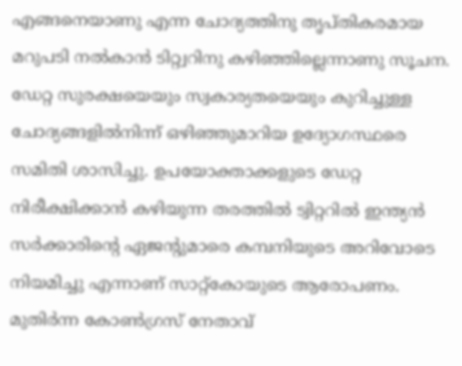എങ്ങനെയാണു എന്ന ചോദ്യത്തിനു തൃപ്തികരമായ മറുപടി നല്‍കാന്‍ ടിറ്റ്വറിനു കഴിഞ്ഞില്ലെന്നാണു സൂചന. ഡേറ്റ സുരക്ഷയെയും സ്വകാര്യതയെയും കുറിച്ചുള്ള ചോദ്യങ്ങളില്‍നിന്ന് ഒഴിഞ്ഞുമാറിയ ഉദ്യോഗസ്ഥരെ സമിതി ശാസിച്ചു. ഉപയോക്താക്കളുടെ ഡേറ്റ നിരീക്ഷിക്കാന്‍ കഴിയുന്ന തരത്തില്‍ ട്വിറ്ററില്‍ ഇന്ത്യന്‍ സര്‍ക്കാരിന്റെ ഏജന്റുമാരെ കമ്പനിയുടെ അറിവോടെ നിയമിച്ചു എന്നാണ് സാറ്റ്‌കോയുടെ ആരോപണം. മുതിര്‍ന്ന കോണ്‍ഗ്രസ് നേതാവ്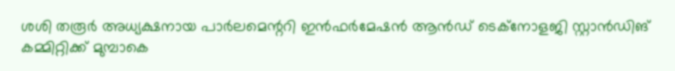ശശി തരൂര്‍ അധ്യക്ഷനായ പാര്‍ലമെന്ററി ഇന്‍ഫര്‍മേഷന്‍ ആന്‍ഡ് ടെക്‌നോളജി സ്റ്റാന്‍ഡിങ് കമ്മിറ്റിക്ക് മുമ്പാകെ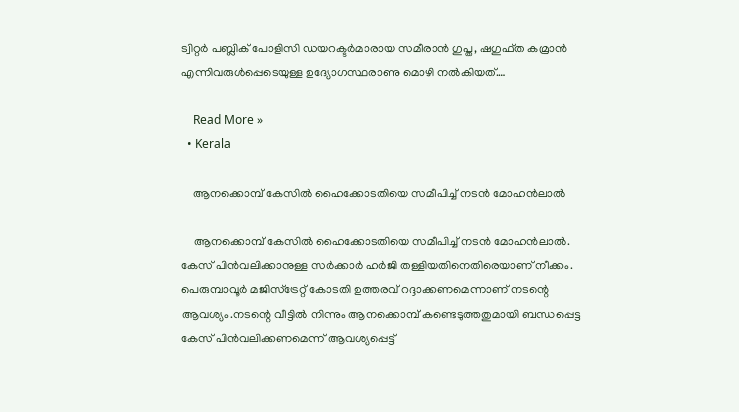ട്വിറ്റര്‍ പബ്ലിക് പോളിസി ഡയറക്ടര്‍മാരായ സമീരാന്‍ ഗുപ്ത, ഷഗുഫ്ത കമ്രാന്‍ എന്നിവരുള്‍പ്പെടെയുള്ള ഉദ്യോഗസ്ഥരാണു മൊഴി നല്‍കിയത്.…

    Read More »
  • Kerala

    ആനക്കൊമ്പ് കേസില്‍ ഹൈക്കോടതിയെ സമീപിച്ച് നടന്‍ മോഹന്‍ലാല്‍

    ആനക്കൊമ്പ് കേസില്‍ ഹൈക്കോടതിയെ സമീപിച്ച് നടന്‍ മോഹന്‍ലാല്‍. കേസ് പിന്‍വലിക്കാനുള്ള സര്‍ക്കാര്‍ ഹര്‍ജി തള്ളിയതിനെതിരെയാണ് നീക്കം. പെരുമ്പാവൂര്‍ മജിസ്‌ട്രേറ്റ് കോടതി ഉത്തരവ് റദ്ദാക്കണമെന്നാണ് നടന്റെ ആവശ്യം.നടന്റെ വീട്ടില്‍ നിന്നും ആനക്കൊമ്പ് കണ്ടെടുത്തതുമായി ബന്ധപ്പെട്ട കേസ് പിന്‍വലിക്കണമെന്ന് ആവശ്യപ്പെട്ട്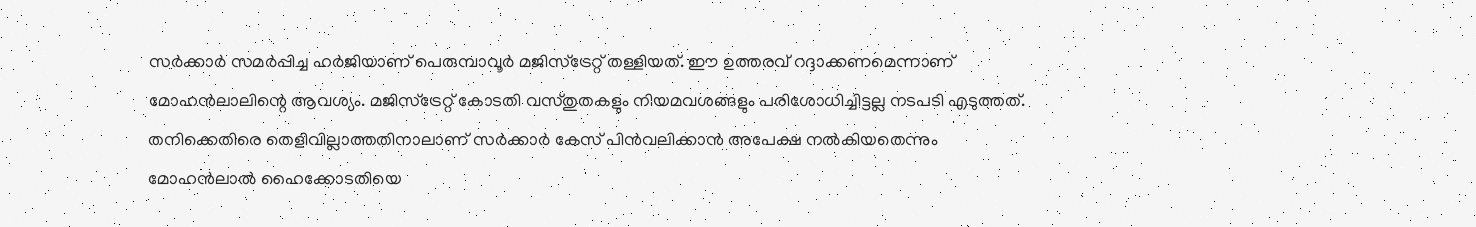സര്‍ക്കാര്‍ സമര്‍പ്പിച്ച ഹര്‍ജിയാണ് പെരുമ്പാവൂര്‍ മജിസ്‌ട്രേറ്റ് തള്ളിയത്. ഈ ഉത്തരവ് റദ്ദാക്കണമെന്നാണ് മോഹന്‍ലാലിന്റെ ആവശ്യം. മജിസ്‌ട്രേറ്റ് കോടതി വസ്തുതകളും നിയമവശങ്ങളും പരിശോധിച്ചിട്ടല്ല നടപടി എടുത്തത്. തനിക്കെതിരെ തെളിവില്ലാത്തതിനാലാണ് സര്‍ക്കാര്‍ കേസ് പിന്‍വലിക്കാന്‍ അപേക്ഷ നല്‍കിയതെന്നും മോഹന്‍ലാല്‍ ഹൈക്കോടതിയെ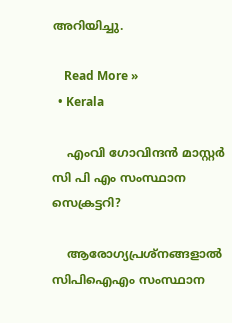അറിയിച്ചു.

    Read More »
  • Kerala

    എംവി ഗോവിന്ദന്‍ മാസ്റ്റർ സി പി എം സംസ്ഥാന സെക്രട്ടറി?

    ആരോഗ്യപ്രശ്‌നങ്ങളാല്‍ സിപിഐഎം സംസ്ഥാന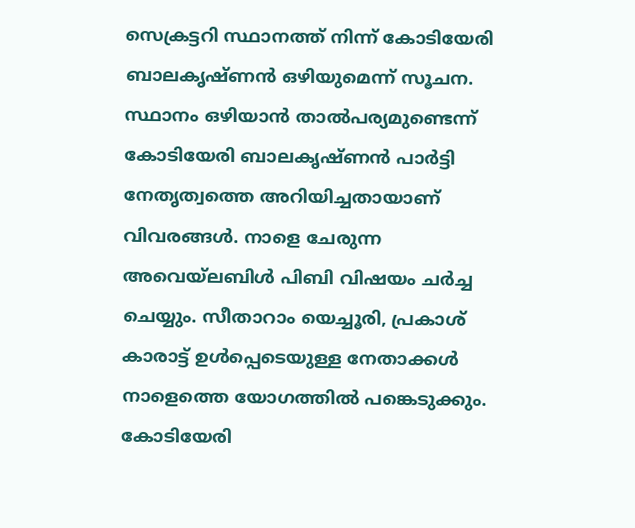സെക്രട്ടറി സ്ഥാനത്ത് നിന്ന് കോടിയേരി ബാലകൃഷ്ണന്‍ ഒഴിയുമെന്ന് സൂചന. സ്ഥാനം ഒഴിയാന്‍ താല്‍പര്യമുണ്ടെന്ന് കോടിയേരി ബാലകൃഷ്ണന്‍ പാര്‍ട്ടി നേതൃത്വത്തെ അറിയിച്ചതായാണ് വിവരങ്ങള്‍. നാളെ ചേരുന്ന അവെയ്‌ലബിള്‍ പിബി വിഷയം ചര്‍ച്ച ചെയ്യും. സീതാറാം യെച്ചൂരി, പ്രകാശ് കാരാട്ട് ഉള്‍പ്പെടെയുള്ള നേതാക്കള്‍ നാളെത്തെ യോഗത്തില്‍ പങ്കെടുക്കും. കോടിയേരി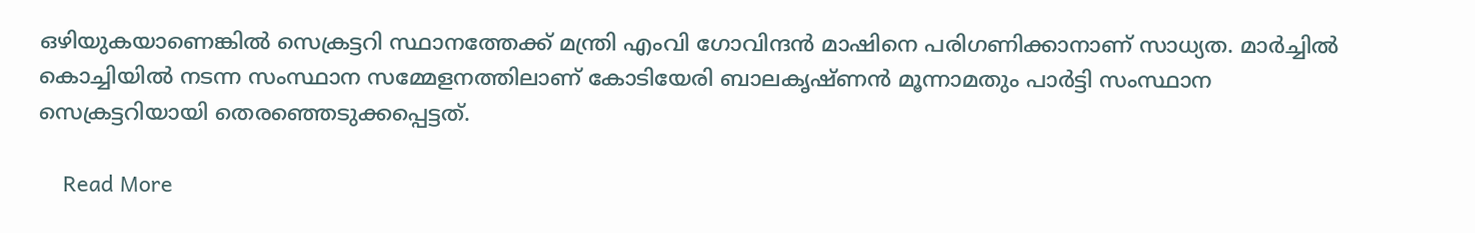ഒഴിയുകയാണെങ്കില്‍ സെക്രട്ടറി സ്ഥാനത്തേക്ക് മന്ത്രി എംവി ഗോവിന്ദന്‍ മാഷിനെ പരിഗണിക്കാനാണ് സാധ്യത. മാര്‍ച്ചില്‍ കൊച്ചിയില്‍ നടന്ന സംസ്ഥാന സമ്മേളനത്തിലാണ് കോടിയേരി ബാലകൃഷ്ണന്‍ മൂന്നാമതും പാര്‍ട്ടി സംസ്ഥാന സെക്രട്ടറിയായി തെരഞ്ഞെടുക്കപ്പെട്ടത്.

    Read More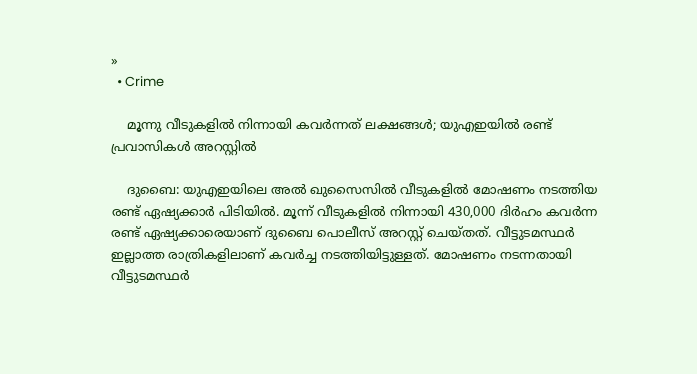»
  • Crime

    മൂന്നു വീടുകളില്‍ നിന്നായി കവര്‍ന്നത് ലക്ഷങ്ങള്‍; യുഎഇയില്‍ രണ്ട് പ്രവാസികള്‍ അറസ്റ്റില്‍

    ദുബൈ: യുഎഇയിലെ അല്‍ ഖുസൈസില്‍ വീടുകളില്‍ മോഷണം നടത്തിയ രണ്ട് ഏഷ്യക്കാര്‍ പിടിയില്‍. മൂന്ന് വീടുകളില്‍ നിന്നായി 430,000 ദിര്‍ഹം കവര്‍ന്ന രണ്ട് ഏഷ്യക്കാരെയാണ് ദുബൈ പൊലീസ് അറസ്റ്റ് ചെയ്തത്. വീട്ടുടമസ്ഥര്‍ ഇല്ലാത്ത രാത്രികളിലാണ് കവര്‍ച്ച നടത്തിയിട്ടുള്ളത്. മോഷണം നടന്നതായി വീട്ടുടമസ്ഥര്‍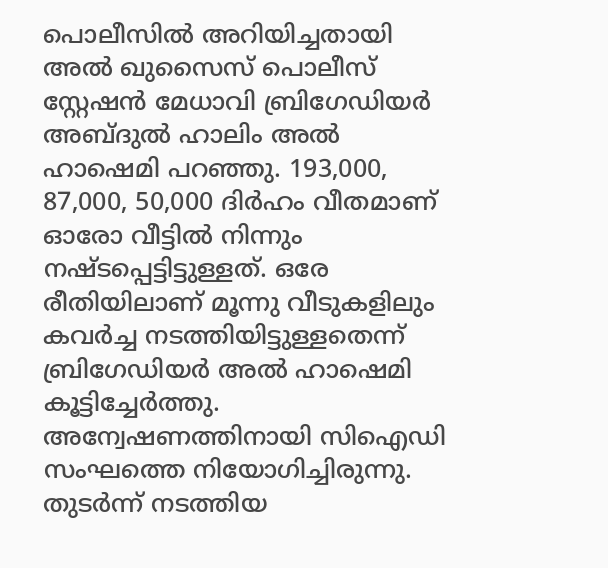പൊലീസില്‍ അറിയിച്ചതായി അല്‍ ഖുസൈസ് പൊലീസ് സ്റ്റേഷന്‍ മേധാവി ബ്രിഗേഡിയര്‍ അബ്ദുല്‍ ഹാലിം അല്‍ ഹാഷെമി പറഞ്ഞു. 193,000, 87,000, 50,000 ദിര്‍ഹം വീതമാണ് ഓരോ വീട്ടില്‍ നിന്നും നഷ്ടപ്പെട്ടിട്ടുള്ളത്. ഒരേ രീതിയിലാണ് മൂന്നു വീടുകളിലും കവര്‍ച്ച നടത്തിയിട്ടുള്ളതെന്ന് ബ്രിഗേഡിയര്‍ അല്‍ ഹാഷെമി കൂട്ടിച്ചേര്‍ത്തു. അന്വേഷണത്തിനായി സിഐഡി സംഘത്തെ നിയോഗിച്ചിരുന്നു.  തുടര്‍ന്ന് നടത്തിയ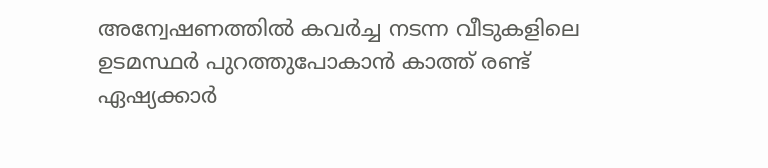അന്വേഷണത്തില്‍ കവര്‍ച്ച നടന്ന വീടുകളിലെ ഉടമസ്ഥര്‍ പുറത്തുപോകാന്‍ കാത്ത് രണ്ട് ഏഷ്യക്കാര്‍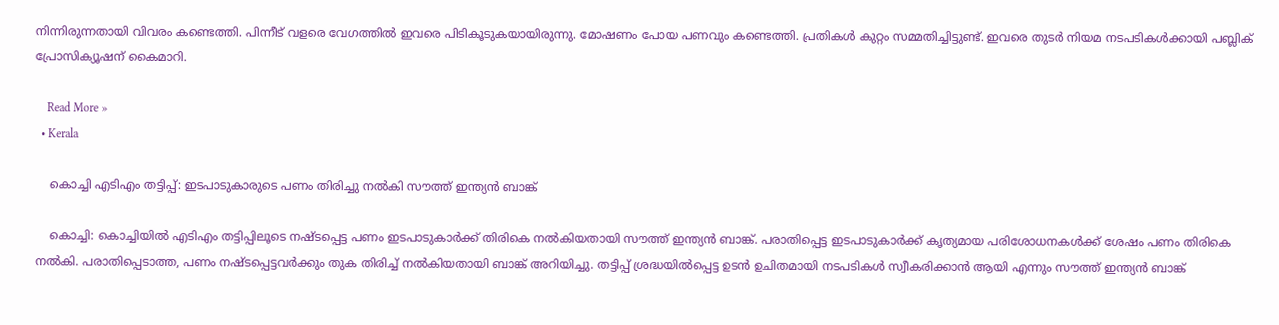നിന്നിരുന്നതായി വിവരം കണ്ടെത്തി. പിന്നീട് വളരെ വേഗത്തില്‍ ഇവരെ പിടികൂടുകയായിരുന്നു. മോഷണം പോയ പണവും കണ്ടെത്തി. പ്രതികള്‍ കുറ്റം സമ്മതിച്ചിട്ടുണ്ട്. ഇവരെ തുടര്‍ നിയമ നടപടികള്‍ക്കായി പബ്ലിക് പ്രോസിക്യൂഷന് കൈമാറി.

    Read More »
  • Kerala

    കൊച്ചി എടിഎം തട്ടിപ്പ്: ഇടപാടുകാരുടെ പണം തിരിച്ചു നൽകി സൗത്ത് ഇന്ത്യൻ ബാങ്ക്

    കൊച്ചി: കൊച്ചിയിൽ എടിഎം തട്ടിപ്പിലൂടെ നഷ്ടപ്പെട്ട പണം ഇടപാടുകാർക്ക് തിരികെ നൽകിയതായി സൗത്ത് ഇന്ത്യൻ ബാങ്ക്. പരാതിപ്പെട്ട ഇടപാടുകാർക്ക് കൃത്യമായ പരിശോധനകൾക്ക് ശേഷം പണം തിരികെ നൽകി. പരാതിപ്പെടാത്ത, പണം നഷ്ടപ്പെട്ടവർക്കും തുക തിരിച്ച് നൽകിയതായി ബാങ്ക് അറിയിച്ചു. തട്ടിപ്പ് ശ്രദ്ധയിൽപ്പെട്ട ഉടൻ ഉചിതമായി നടപടികൾ സ്വീകരിക്കാൻ ആയി എന്നും സൗത്ത് ഇന്ത്യൻ ബാങ്ക്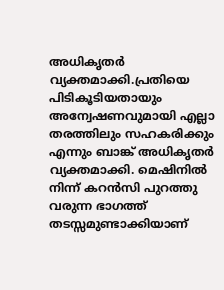അധികൃതർ വ്യക്തമാക്കി.പ്രതിയെ പിടികൂടിയതായും അന്വേഷണവുമായി എല്ലാ തരത്തിലും സഹകരിക്കും എന്നും ബാങ്ക് അധികൃതർ വ്യക്തമാക്കി. മെഷിനിൽ നിന്ന് കറൻസി പുറത്തു വരുന്ന ഭാഗത്ത് തടസ്സമുണ്ടാക്കിയാണ്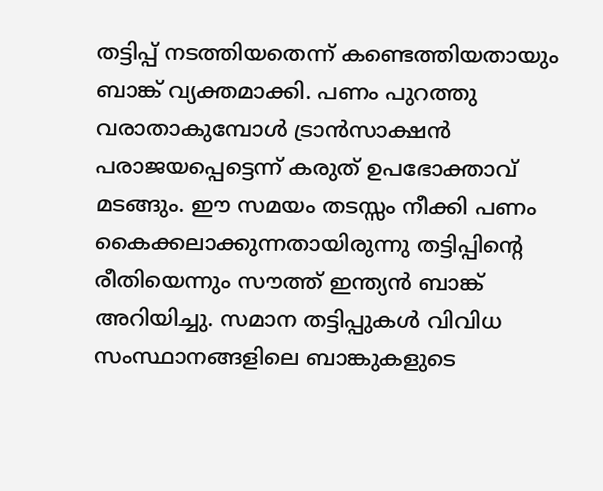തട്ടിപ്പ് നടത്തിയതെന്ന് കണ്ടെത്തിയതായും ബാങ്ക് വ്യക്തമാക്കി. പണം പുറത്തു വരാതാകുമ്പോൾ ട്രാൻസാക്ഷൻ പരാജയപ്പെട്ടെന്ന് കരുത് ഉപഭോക്താവ് മടങ്ങും. ഈ സമയം തടസ്സം നീക്കി പണം കൈക്കലാക്കുന്നതായിരുന്നു തട്ടിപ്പിന്റെ രീതിയെന്നും സൗത്ത് ഇന്ത്യൻ ബാങ്ക് അറിയിച്ചു. സമാന തട്ടിപ്പുകൾ വിവിധ സംസ്ഥാനങ്ങളിലെ ബാങ്കുകളുടെ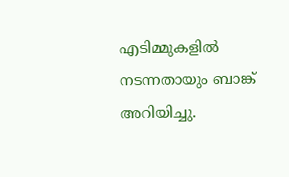എടിമ്മുകളിൽ നടന്നതായും ബാങ്ക് അറിയിച്ചു.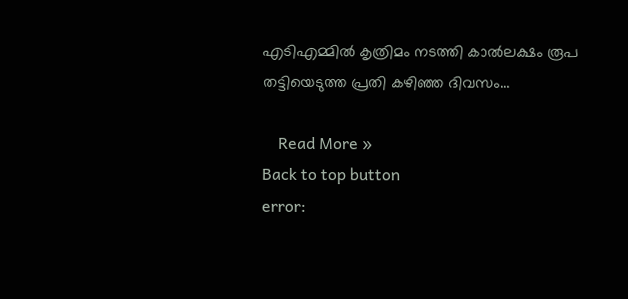എടിഎമ്മിൽ കൃത്രിമം നടത്തി കാൽലക്ഷം രൂപ തട്ടിയെടുത്ത പ്രതി കഴിഞ്ഞ ദിവസം…

    Read More »
Back to top button
error: